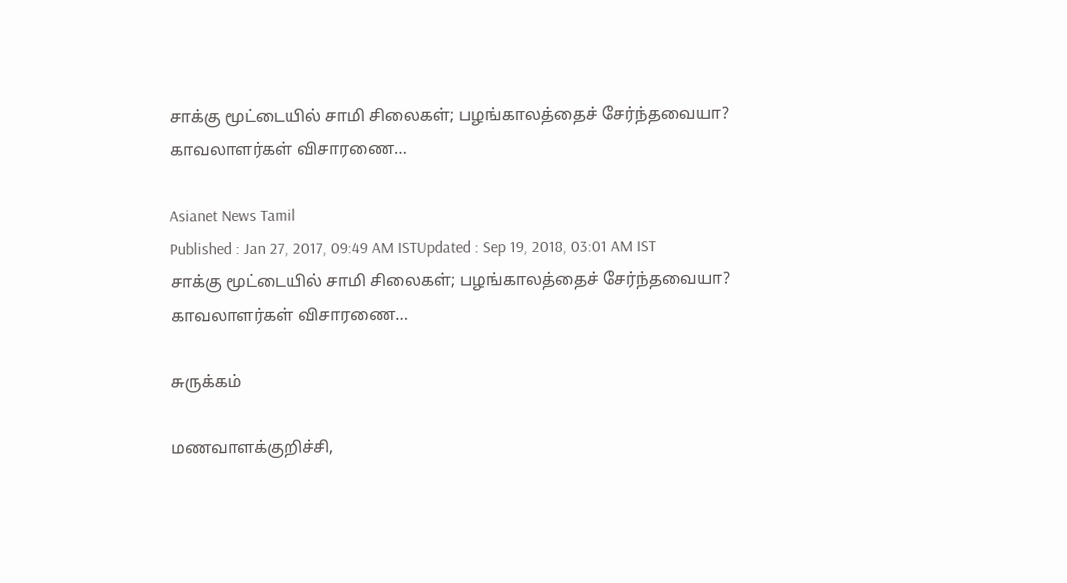சாக்கு மூட்டையில் சாமி சிலைகள்; பழங்காலத்தைச் சேர்ந்தவையா? காவலாளர்கள் விசாரணை…

Asianet News Tamil
Published : Jan 27, 2017, 09:49 AM ISTUpdated : Sep 19, 2018, 03:01 AM IST
சாக்கு மூட்டையில் சாமி சிலைகள்; பழங்காலத்தைச் சேர்ந்தவையா? காவலாளர்கள் விசாரணை…

சுருக்கம்

மணவாளக்குறிச்சி,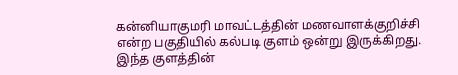கன்னியாகுமரி மாவட்டத்தின் மணவாளக்குறிச்சி என்ற பகுதியில் கல்படி குளம் ஒன்று இருக்கிறது. இந்த குளத்தின்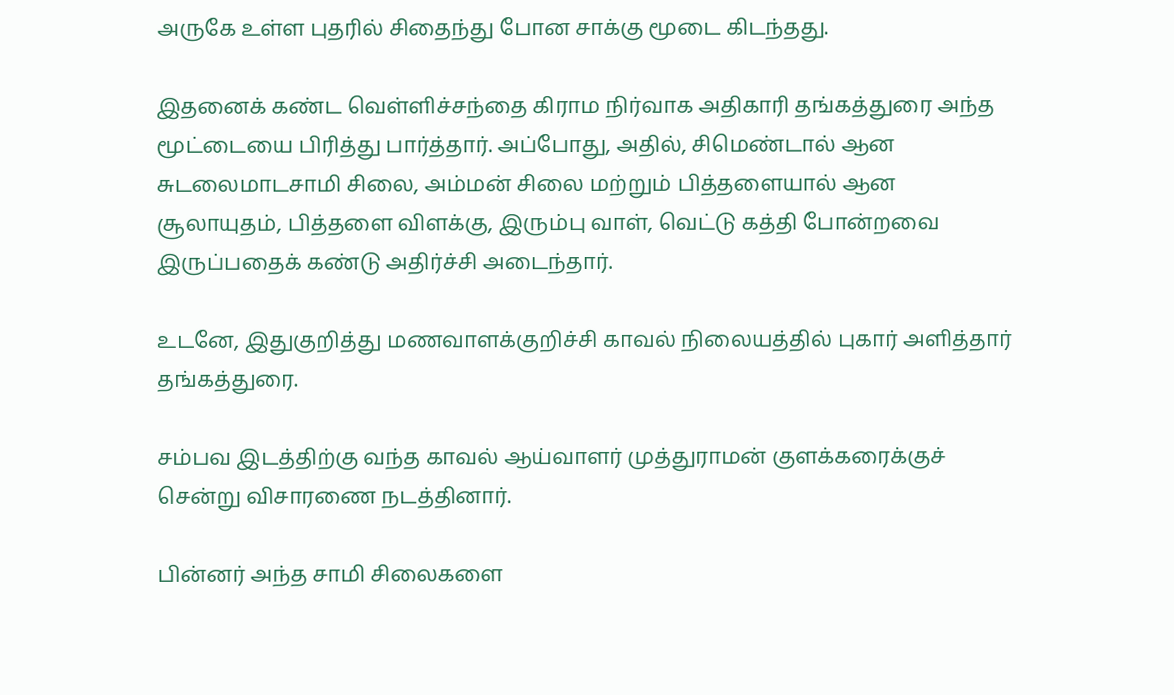அருகே உள்ள புதரில் சிதைந்து போன சாக்கு மூடை கிடந்தது.

இதனைக் கண்ட வெள்ளிச்சந்தை கிராம நிர்வாக அதிகாரி தங்கத்துரை அந்த மூட்டையை பிரித்து பார்த்தார். அப்போது, அதில், சிமெண்டால் ஆன சுடலைமாடசாமி சிலை, அம்மன் சிலை மற்றும் பித்தளையால் ஆன சூலாயுதம், பித்தளை விளக்கு, இரும்பு வாள், வெட்டு கத்தி போன்றவை இருப்பதைக் கண்டு அதிர்ச்சி அடைந்தார்.

உடனே, இதுகுறித்து மணவாளக்குறிச்சி காவல் நிலையத்தில் புகார் அளித்தார் தங்கத்துரை.

சம்பவ இடத்திற்கு வந்த காவல் ஆய்வாளர் முத்துராமன் குளக்கரைக்குச் சென்று விசாரணை நடத்தினார்.

பின்னர் அந்த சாமி சிலைகளை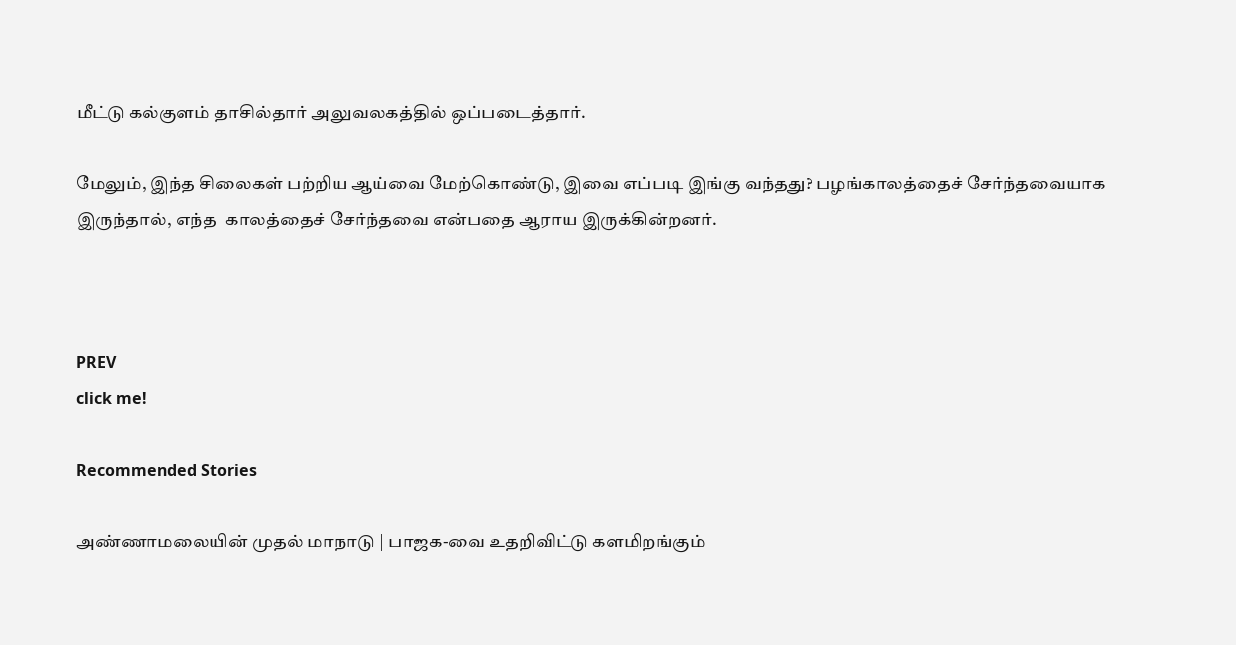மீட்டு கல்குளம் தாசில்தார் அலுவலகத்தில் ஒப்படைத்தார்.

மேலும், இந்த சிலைகள் பற்றிய ஆய்வை மேற்கொண்டு, இவை எப்படி இங்கு வந்தது? பழங்காலத்தைச் சேர்ந்தவையாக இருந்தால், எந்த  காலத்தைச் சேர்ந்தவை என்பதை ஆராய இருக்கின்றனர்.



PREV
click me!

Recommended Stories

அண்ணாமலையின் முதல் மாநாடு | பாஜக-வை உதறிவிட்டு களமிறங்கும்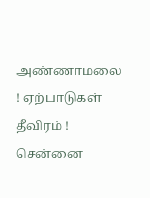அண்ணாமலை ! ஏற்பாடுகள் தீவிரம் !
சென்னை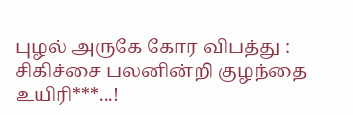புழல் அருகே கோர விபத்து : சிகிச்சை பலனின்றி குழந்தை உயிரி***...!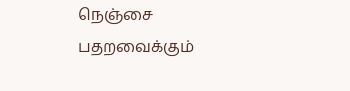நெஞ்சை பதறவைக்கும்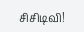சிசிடிவி!